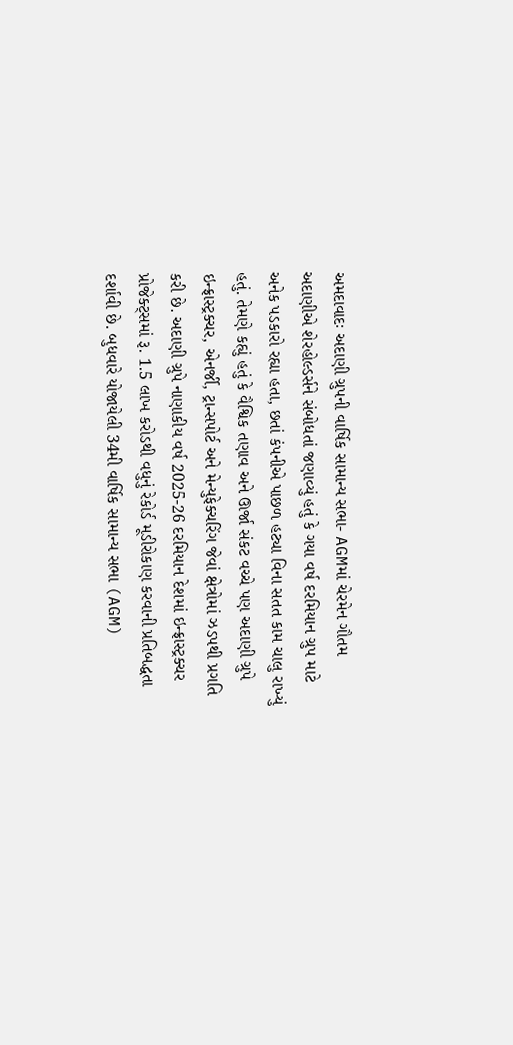અમદાવાદઃ અદાણી ગ્રુપની વાર્ષિક સામાન્ય સભા- AGMમાં ચેરમેન ગૌતમ અદાણીએ શેરહોલ્ડર્સને સંબોધતાં જણાવ્યું હતું કે ગયા વર્ષ દરમિયાન ગ્રુપ માટે અનેક પડકારો રહ્યા હતા, છતાં કંપનીએ પાછળ હટ્યા વિના સતત કામ ચાલુ રાખ્યું હતું. તેમણે કહ્યું હતું કે વૈશ્વિક તણાવ અને ઊર્જા સંકટ વચ્ચે પણ અદાણી ગ્રુપે ઇન્ફ્રાસ્ટ્રક્ચર, એનર્જી, ટ્રાન્સપોર્ટ અને મેન્યુફેક્ચરિંગ જેવાં ક્ષેત્રોમાં ઝડપથી પ્રગતિ કરી છે. અદાણી ગ્રુપે નાણાકીય વર્ષ 2025-26 દરમિયાન દેશમાં ઇન્ફ્રાસ્ટ્રક્ચર પ્રોજેક્ટ્સમાં રૂ. 1.5 લાખ કરોડથી વધુનું રેકોર્ડ મૂડીરોકાણ કરવાની પ્રતિબદ્ધતા દર્શાવી છે. બુધવારે યોજાયેલી 34મી વાર્ષિક સામાન્ય સભા (AGM)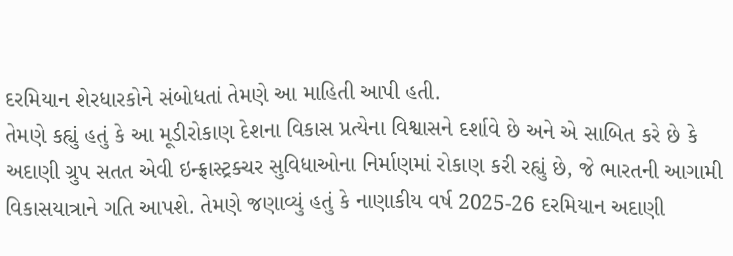દરમિયાન શેરધારકોને સંબોધતાં તેમણે આ માહિતી આપી હતી.
તેમણે કહ્યું હતું કે આ મૂડીરોકાણ દેશના વિકાસ પ્રત્યેના વિશ્વાસને દર્શાવે છે અને એ સાબિત કરે છે કે અદાણી ગ્રુપ સતત એવી ઇન્ફ્રાસ્ટ્રક્ચર સુવિધાઓના નિર્માણમાં રોકાણ કરી રહ્યું છે, જે ભારતની આગામી વિકાસયાત્રાને ગતિ આપશે. તેમણે જણાવ્યું હતું કે નાણાકીય વર્ષ 2025-26 દરમિયાન અદાણી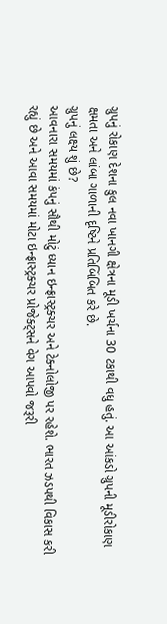ગ્રુપનું રોકાણ દેશના કુલ નવા ખાનગી ક્ષેત્રના મૂડી ખર્ચના 30 ટકાથી વધુ હતું. આ આંકડો ગ્રુપની મૂડીરોકાણ ક્ષમતા અને લાંબા ગાળાની દૃષ્ટિને પ્રતિબિંબિત કરે છે.
ગ્રુપનું લક્ષ્ય શું છે?
આવનારા સમયમાં કંપનું સૌથી મોટું ધ્યાન ઇન્ફ્રાસ્ટ્રક્ચર અને ટેક્નોલોજી પર રહેશે. ભારત ઝડપથી વિકાસ કરી રહ્યું છે અને આવા સમયમાં મોટા ઇન્ફ્રાસ્ટ્રક્ચર પ્રોજેક્ટ્સને વેગ આપવો જરૂરી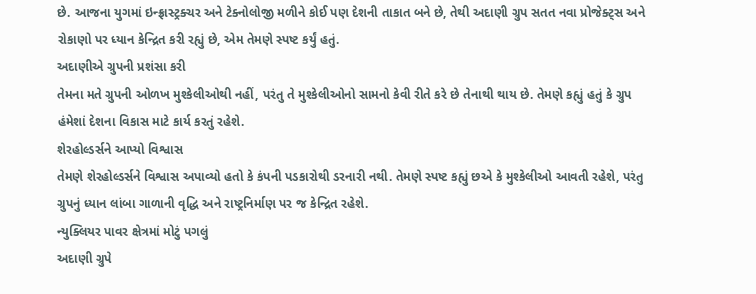છે. આજના યુગમાં ઇન્ફ્રાસ્ટ્રક્ચર અને ટેક્નોલોજી મળીને કોઈ પણ દેશની તાકાત બને છે, તેથી અદાણી ગ્રુપ સતત નવા પ્રોજેક્ટ્સ અને રોકાણો પર ધ્યાન કેન્દ્રિત કરી રહ્યું છે, એમ તેમણે સ્પષ્ટ કર્યું હતું.
અદાણીએ ગ્રુપની પ્રશંસા કરી
તેમના મતે ગ્રુપની ઓળખ મુશ્કેલીઓથી નહીં, પરંતુ તે મુશ્કેલીઓનો સામનો કેવી રીતે કરે છે તેનાથી થાય છે. તેમણે કહ્યું હતું કે ગ્રુપ હંમેશાં દેશના વિકાસ માટે કાર્ય કરતું રહેશે.
શેરહોલ્ડર્સને આપ્યો વિશ્વાસ
તેમણે શેરહોલ્ડર્સને વિશ્વાસ અપાવ્યો હતો કે કંપની પડકારોથી ડરનારી નથી. તેમણે સ્પષ્ટ કહ્યું છએ કે મુશ્કેલીઓ આવતી રહેશે, પરંતુ ગ્રુપનું ધ્યાન લાંબા ગાળાની વૃદ્ધિ અને રાષ્ટ્રનિર્માણ પર જ કેન્દ્રિત રહેશે.
ન્યુક્લિયર પાવર ક્ષેત્રમાં મોટું પગલું
અદાણી ગ્રુપે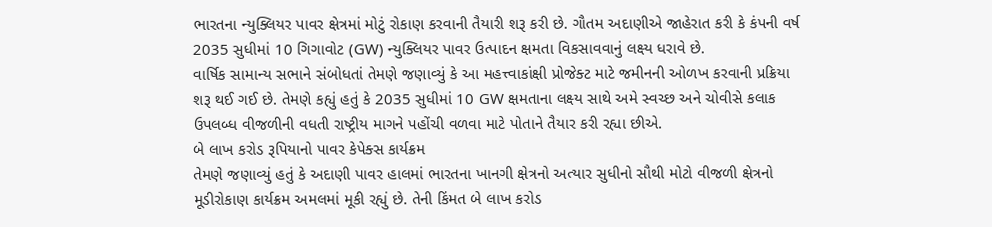ભારતના ન્યુક્લિયર પાવર ક્ષેત્રમાં મોટું રોકાણ કરવાની તૈયારી શરૂ કરી છે. ગૌતમ અદાણીએ જાહેરાત કરી કે કંપની વર્ષ 2035 સુધીમાં 10 ગિગાવોટ (GW) ન્યુક્લિયર પાવર ઉત્પાદન ક્ષમતા વિકસાવવાનું લક્ષ્ય ધરાવે છે.
વાર્ષિક સામાન્ય સભાને સંબોધતાં તેમણે જણાવ્યું કે આ મહત્ત્વાકાંક્ષી પ્રોજેક્ટ માટે જમીનની ઓળખ કરવાની પ્રક્રિયા શરૂ થઈ ગઈ છે. તેમણે કહ્યું હતું કે 2035 સુધીમાં 10 GW ક્ષમતાના લક્ષ્ય સાથે અમે સ્વચ્છ અને ચોવીસે કલાક ઉપલબ્ધ વીજળીની વધતી રાષ્ટ્રીય માગને પહોંચી વળવા માટે પોતાને તૈયાર કરી રહ્યા છીએ.
બે લાખ કરોડ રૂપિયાનો પાવર કેપેક્સ કાર્યક્રમ
તેમણે જણાવ્યું હતું કે અદાણી પાવર હાલમાં ભારતના ખાનગી ક્ષેત્રનો અત્યાર સુધીનો સૌથી મોટો વીજળી ક્ષેત્રનો મૂડીરોકાણ કાર્યક્રમ અમલમાં મૂકી રહ્યું છે. તેની કિંમત બે લાખ કરોડ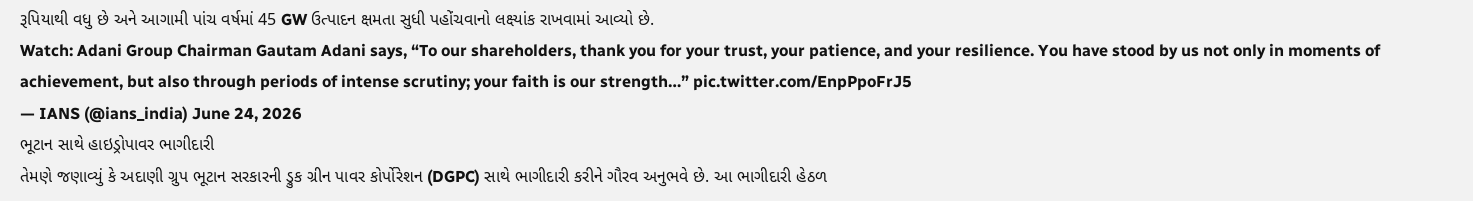રૂપિયાથી વધુ છે અને આગામી પાંચ વર્ષમાં 45 GW ઉત્પાદન ક્ષમતા સુધી પહોંચવાનો લક્ષ્યાંક રાખવામાં આવ્યો છે.
Watch: Adani Group Chairman Gautam Adani says, “To our shareholders, thank you for your trust, your patience, and your resilience. You have stood by us not only in moments of achievement, but also through periods of intense scrutiny; your faith is our strength…” pic.twitter.com/EnpPpoFrJ5
— IANS (@ians_india) June 24, 2026
ભૂટાન સાથે હાઇડ્રોપાવર ભાગીદારી
તેમણે જણાવ્યું કે અદાણી ગ્રુપ ભૂટાન સરકારની ડ્રુક ગ્રીન પાવર કોર્પોરેશન (DGPC) સાથે ભાગીદારી કરીને ગૌરવ અનુભવે છે. આ ભાગીદારી હેઠળ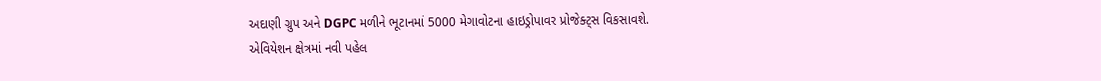અદાણી ગ્રુપ અને DGPC મળીને ભૂટાનમાં 5000 મેગાવોટના હાઇડ્રોપાવર પ્રોજેક્ટ્સ વિકસાવશે.
એવિયેશન ક્ષેત્રમાં નવી પહેલ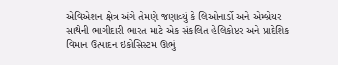એવિએશન ક્ષેત્ર અંગે તેમણે જણાવ્યું કે લિઓનાર્ડો અને એમ્બ્રેયર સાથેની ભાગીદારી ભારત માટે એક સંકલિત હેલિકોપ્ટર અને પ્રાદેશિક વિમાન ઉત્પાદન ઇકોસિસ્ટમ ઊભું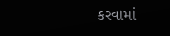કરવામાં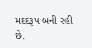મદદરૂપ બની રહી છે.